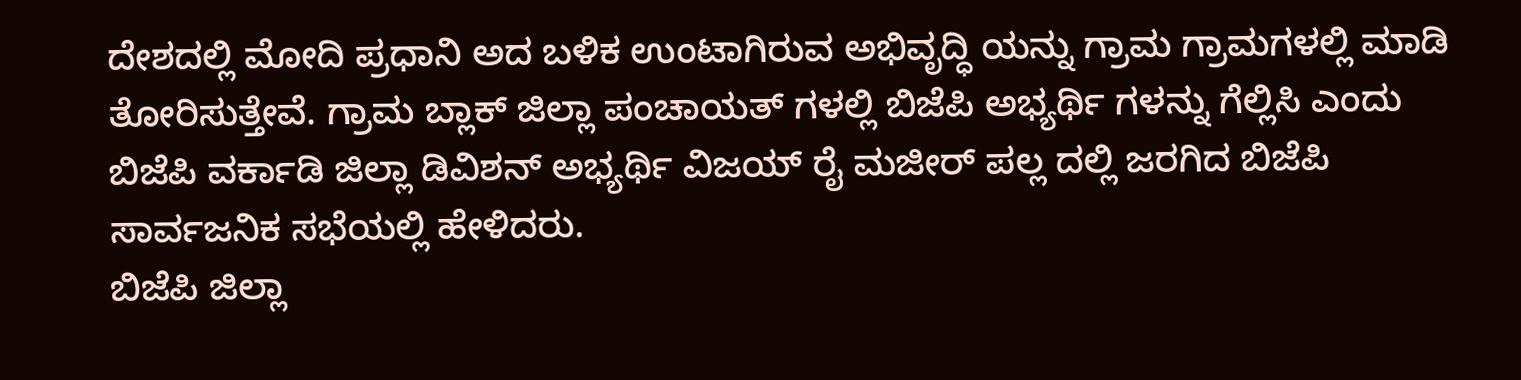ದೇಶದಲ್ಲಿ ಮೋದಿ ಪ್ರಧಾನಿ ಅದ ಬಳಿಕ ಉಂಟಾಗಿರುವ ಅಭಿವೃದ್ಧಿ ಯನ್ನು ಗ್ರಾಮ ಗ್ರಾಮಗಳಲ್ಲಿ ಮಾಡಿ ತೋರಿಸುತ್ತೇವೆ. ಗ್ರಾಮ ಬ್ಲಾಕ್ ಜಿಲ್ಲಾ ಪಂಚಾಯತ್ ಗಳಲ್ಲಿ ಬಿಜೆಪಿ ಅಭ್ಯರ್ಥಿ ಗಳನ್ನು ಗೆಲ್ಲಿಸಿ ಎಂದು ಬಿಜೆಪಿ ವರ್ಕಾಡಿ ಜಿಲ್ಲಾ ಡಿವಿಶನ್ ಅಭ್ಯರ್ಥಿ ವಿಜಯ್ ರೈ ಮಜೀರ್ ಪಲ್ಲ ದಲ್ಲಿ ಜರಗಿದ ಬಿಜೆಪಿ ಸಾರ್ವಜನಿಕ ಸಭೆಯಲ್ಲಿ ಹೇಳಿದರು.
ಬಿಜೆಪಿ ಜಿಲ್ಲಾ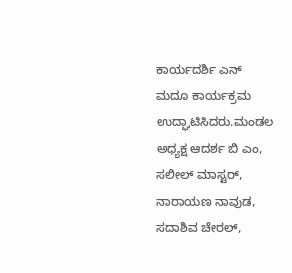ಕಾರ್ಯದರ್ಶಿ ಎನ್ ಮದೂ ಕಾರ್ಯಕ್ರಮ ಉದ್ಘಾಟಿಸಿದರು.ಮಂಡಲ ಅಧ್ಯಕ್ಷ ಆದರ್ಶ ಬಿ ಎಂ, ಸಲೀಲ್ ಮಾಸ್ಟರ್, ನಾರಾಯಣ ನಾವುಡ, ಸದಾಶಿವ ಚೇರಲ್,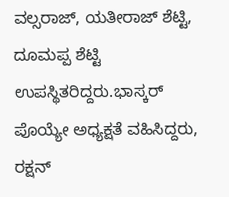ವಲ್ಸರಾಜ್, ಯತೀರಾಜ್ ಶೆಟ್ಟಿ, ದೂಮಪ್ಪ ಶೆಟ್ಟಿ ಉಪಸ್ಥಿತರಿದ್ದರು.ಭಾಸ್ಕರ್ ಪೊಯ್ಯೇ ಅಧ್ಯಕ್ಷತೆ ವಹಿಸಿದ್ದರು, ರಕ್ಷನ್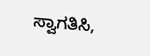ಸ್ವಾಗತಿಸಿ,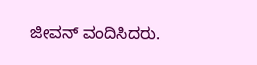ಜೀವನ್ ವಂದಿಸಿದರು.